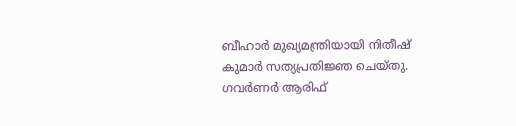ബീഹാർ മുഖ്യമന്ത്രിയായി നിതീഷ് കുമാർ സത്യപ്രതിജ്ഞ ചെയ്തു. ഗവർണർ ആരിഫ്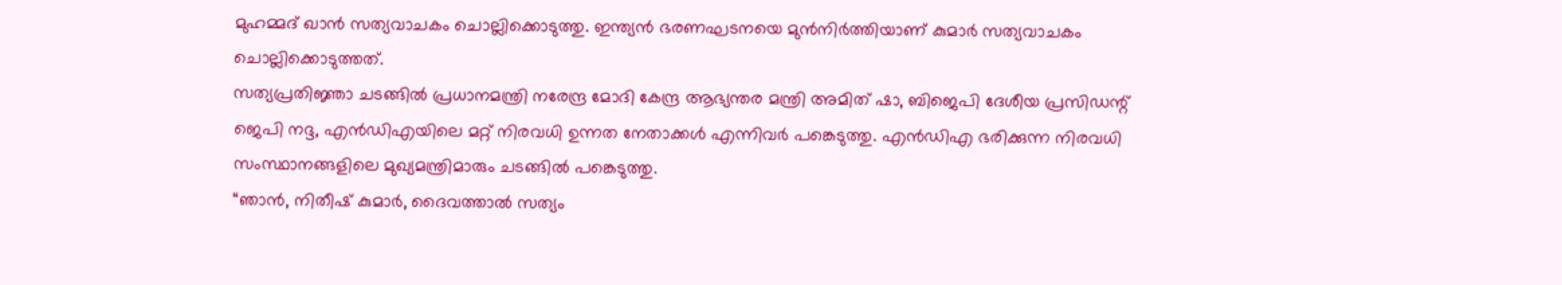മുഹമ്മദ് ഖാൻ സത്യവാചകം ചൊല്ലിക്കൊടുത്തു. ഇന്ത്യൻ ഭരണഘടനയെ മുൻനിർത്തിയാണ് കുമാർ സത്യവാചകം ചൊല്ലിക്കൊടുത്തത്.
സത്യപ്രതിജ്ഞാ ചടങ്ങിൽ പ്രധാനമന്ത്രി നരേന്ദ്ര മോദി കേന്ദ്ര ആഭ്യന്തര മന്ത്രി അമിത് ഷാ, ബിജെപി ദേശീയ പ്രസിഡന്റ് ജെപി നദ്ദ, എൻഡിഎയിലെ മറ്റ് നിരവധി ഉന്നത നേതാക്കൾ എന്നിവർ പങ്കെടുത്തു. എൻഡിഎ ഭരിക്കുന്ന നിരവധി സംസ്ഥാനങ്ങളിലെ മുഖ്യമന്ത്രിമാരും ചടങ്ങിൽ പങ്കെടുത്തു.
“ഞാൻ, നിതീഷ് കുമാർ, ദൈവത്താൽ സത്യം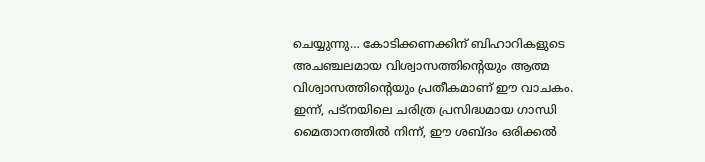ചെയ്യുന്നു… കോടിക്കണക്കിന് ബിഹാറികളുടെ അചഞ്ചലമായ വിശ്വാസത്തിൻ്റെയും ആത്മ വിശ്വാസത്തിൻ്റെയും പ്രതീകമാണ് ഈ വാചകം. ഇന്ന്, പട്നയിലെ ചരിത്ര പ്രസിദ്ധമായ ഗാന്ധി മൈതാനത്തിൽ നിന്ന്, ഈ ശബ്ദം ഒരിക്കൽ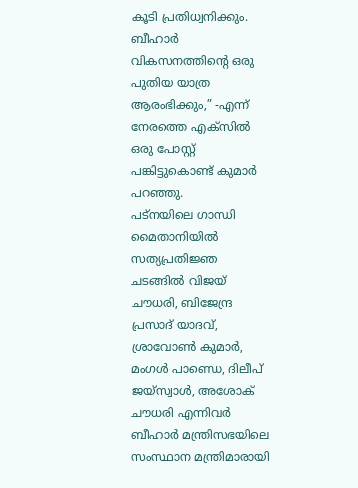കൂടി പ്രതിധ്വനിക്കും. ബീഹാർ വികസനത്തിൻ്റെ ഒരു പുതിയ യാത്ര ആരംഭിക്കും,” -എന്ന് നേരത്തെ എക്സിൽ ഒരു പോസ്റ്റ് പങ്കിട്ടുകൊണ്ട് കുമാർ പറഞ്ഞു.
പട്നയിലെ ഗാന്ധി മൈതാനിയിൽ സത്യപ്രതിജ്ഞ ചടങ്ങിൽ വിജയ് ചൗധരി, ബിജേന്ദ്ര പ്രസാദ് യാദവ്, ശ്രാവോൺ കുമാർ, മംഗൾ പാണ്ഡെ, ദിലീപ് ജയ്സ്വാൾ, അശോക് ചൗധരി എന്നിവർ ബീഹാർ മന്ത്രിസഭയിലെ സംസ്ഥാന മന്ത്രിമാരായി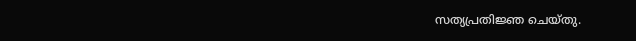സത്യപ്രതിജ്ഞ ചെയ്തു.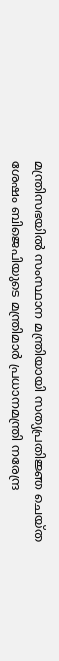മന്ത്രിസഭയിൽ സംസ്ഥാന മന്ത്രിയായി സത്യപ്രതിജ്ഞ ചെയ്ത ശേഷം ബിജെപിയുടെ മന്ത്രിമാർ പ്രധാനമന്ത്രി നരേന്ദ്ര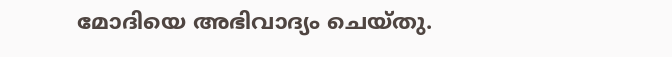മോദിയെ അഭിവാദ്യം ചെയ്തു.